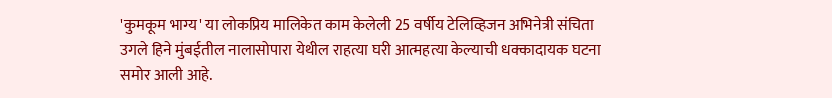'कुमकूम भाग्य' या लोकप्रिय मालिकेत काम केलेली 25 वर्षीय टेलिव्हिजन अभिनेत्री संचिता उगले हिने मुंबईतील नालासोपारा येथील राहत्या घरी आत्महत्या केल्याची धक्कादायक घटना समोर आली आहे.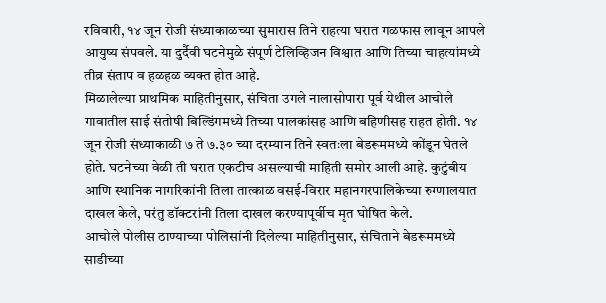रविवारी, १४ जून रोजी संध्याकाळच्या सुमारास तिने राहत्या घरात गळफास लावून आपले आयुष्य संपवले. या दुर्दैवी घटनेमुळे संपूर्ण टेलिव्हिजन विश्वात आणि तिच्या चाहत्यांमध्ये तीव्र संताप व हळहळ व्यक्त होत आहे.
मिळालेल्या प्राथमिक माहितीनुसार, संचिता उगले नालासोपारा पूर्व येथील आचोले गावातील साई संतोषी बिल्डिंगमध्ये तिच्या पालकांसह आणि बहिणीसह राहत होती. १४ जून रोजी संध्याकाळी ७ ते ७.३० च्या दरम्यान तिने स्वतःला बेडरूममध्ये कोंडून घेतले होते. घटनेच्या वेळी ती घरात एकटीच असल्याची माहिती समोर आली आहे. कुटुंबीय आणि स्थानिक नागरिकांनी तिला तात्काळ वसई-विरार महानगरपालिकेच्या रुग्णालयात दाखल केले, परंतु डॉक्टरांनी तिला दाखल करण्यापूर्वीच मृत घोषित केले.
आचोले पोलीस ठाण्याच्या पोलिसांनी दिलेल्या माहितीनुसार, संचिताने बेडरूममध्ये साडीच्या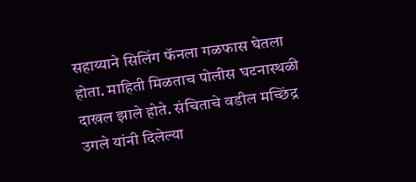सहाय्याने सिलिंग फॅनला गळफास घेतला होता. माहिती मिळताच पोलीस घटनास्थळी दाखल झाले होते. संचिताचे वडील मच्छिंद्र उगले यांनी दिलेल्या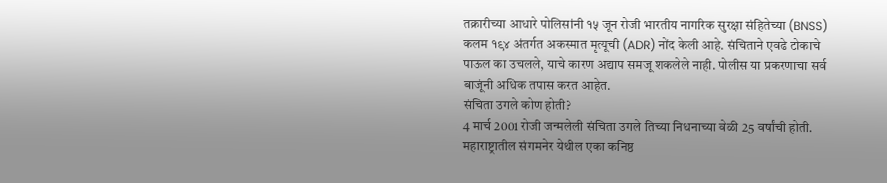तक्रारीच्या आधारे पोलिसांनी १५ जून रोजी भारतीय नागरिक सुरक्षा संहितेच्या (BNSS) कलम १९४ अंतर्गत अकस्मात मृत्यूची (ADR) नोंद केली आहे. संचिताने एवढे टोकाचे पाऊल का उचलले, याचे कारण अद्याप समजू शकलेले नाही. पोलीस या प्रकरणाचा सर्व बाजूंनी अधिक तपास करत आहेत.
संचिता उगले कोण होती?
4 मार्च 2001 रोजी जन्मलेली संचिता उगले तिच्या निधनाच्या वेळी 25 वर्षांची होती. महाराष्ट्रातील संगमनेर येथील एका कनिष्ठ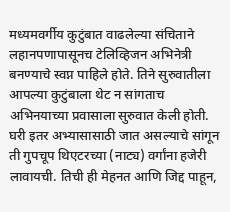मध्यमवर्गीय कुटुंबात वाढलेल्या संचिताने लहानपणापासूनच टेलिव्हिजन अभिनेत्री बनण्याचे स्वप्न पाहिले होते. तिने सुरुवातीला आपल्या कुटुंबाला थेट न सांगताच अभिनयाच्या प्रवासाला सुरुवात केली होती. घरी इतर अभ्यासासाठी जात असल्याचे सांगून ती गुपचूप थिएटरच्या (नाट्य) वर्गांना हजेरी लावायची. तिची ही मेहनत आणि जिद्द पाहून,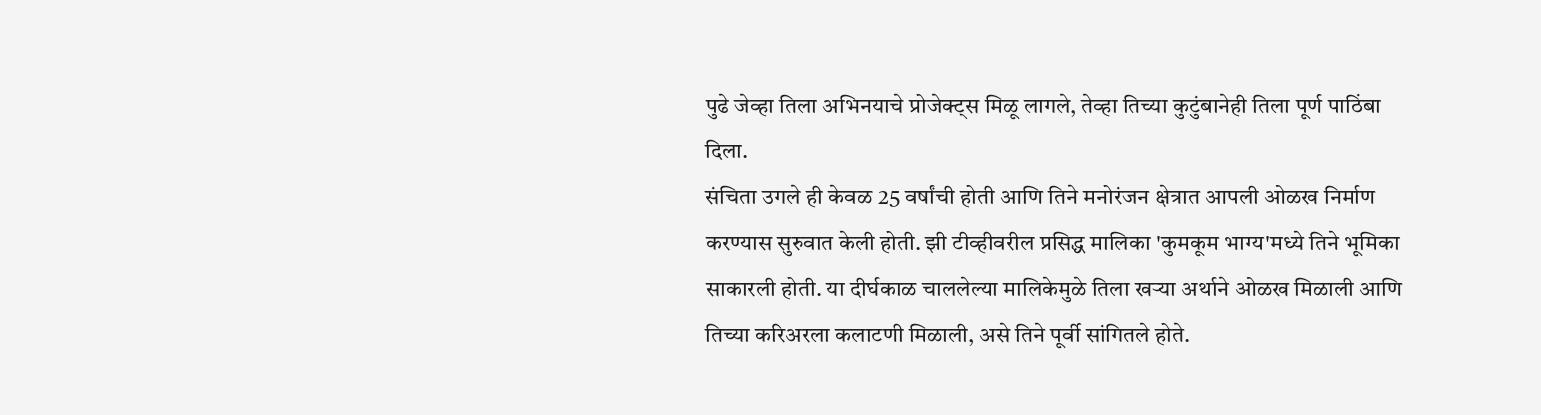पुढे जेव्हा तिला अभिनयाचे प्रोजेक्ट्स मिळू लागले, तेव्हा तिच्या कुटुंबानेही तिला पूर्ण पाठिंबा दिला.
संचिता उगले ही केवळ 25 वर्षांची होती आणि तिने मनोरंजन क्षेत्रात आपली ओळख निर्माण करण्यास सुरुवात केली होती. झी टीव्हीवरील प्रसिद्ध मालिका 'कुमकूम भाग्य'मध्ये तिने भूमिका साकारली होती. या दीर्घकाळ चाललेल्या मालिकेमुळे तिला खऱ्या अर्थाने ओळख मिळाली आणि तिच्या करिअरला कलाटणी मिळाली, असे तिने पूर्वी सांगितले होते.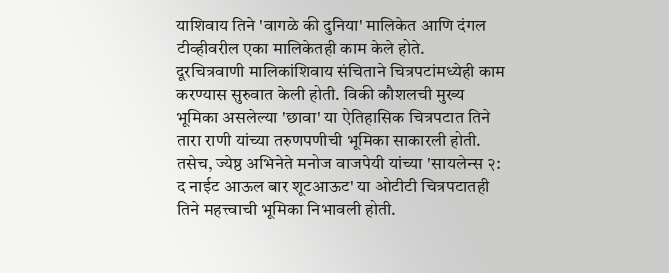याशिवाय तिने 'वागळे की दुनिया' मालिकेत आणि दंगल टीव्हीवरील एका मालिकेतही काम केले होते.
दूरचित्रवाणी मालिकांशिवाय संचिताने चित्रपटांमध्येही काम करण्यास सुरुवात केली होती. विकी कौशलची मुख्य भूमिका असलेल्या 'छावा' या ऐतिहासिक चित्रपटात तिने तारा राणी यांच्या तरुणपणीची भूमिका साकारली होती. तसेच, ज्येष्ठ अभिनेते मनोज वाजपेयी यांच्या 'सायलेन्स २: द नाईट आऊल बार शूटआऊट' या ओटीटी चित्रपटातही तिने महत्त्वाची भूमिका निभावली होती.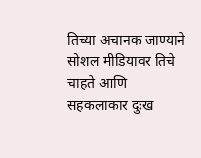तिच्या अचानक जाण्याने सोशल मीडियावर तिचे चाहते आणि सहकलाकार दुःख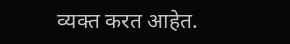व्यक्त करत आहेत.